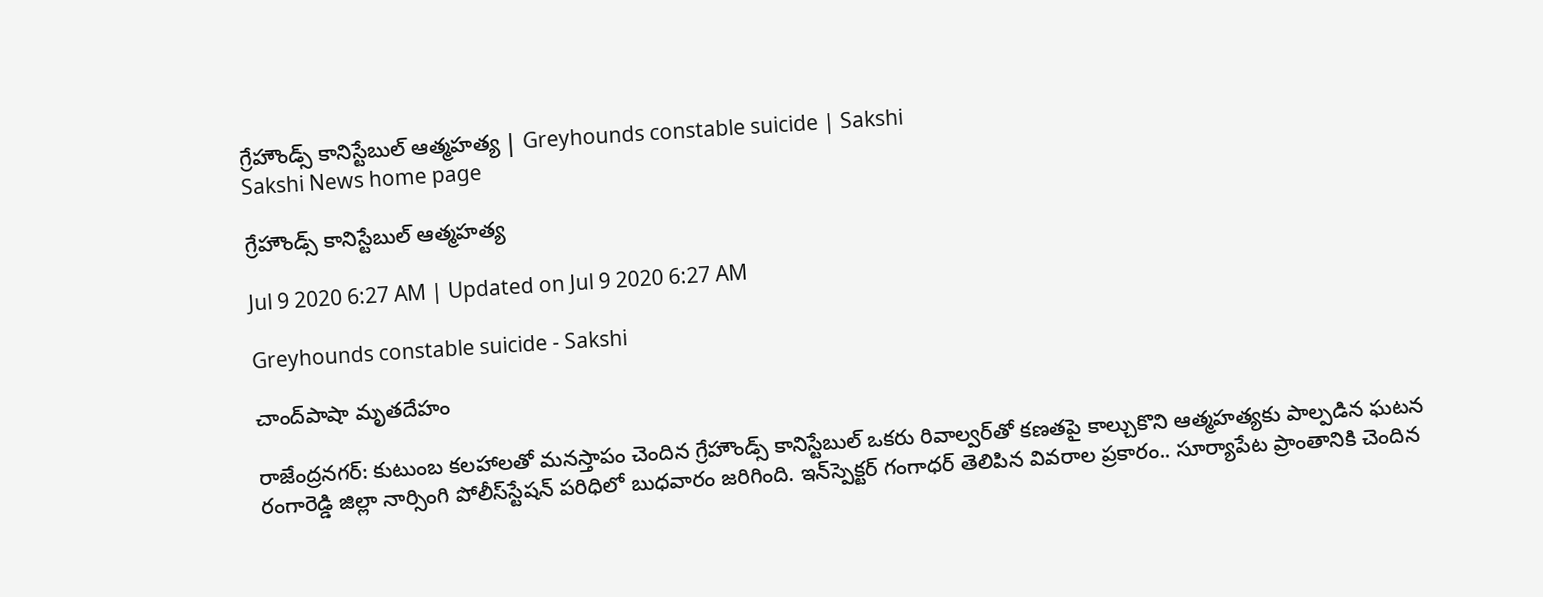గ్రేహౌండ్స్‌ కానిస్టేబుల్‌ ఆత్మహత్య | Greyhounds constable suicide | Sakshi
Sakshi News home page

గ్రేహౌండ్స్‌ కానిస్టేబుల్‌ ఆత్మహత్య

Jul 9 2020 6:27 AM | Updated on Jul 9 2020 6:27 AM

Greyhounds constable suicide - Sakshi

చాంద్‌పాషా మృతదేహం

రాజేంద్రనగర్‌: కుటుంబ కలహాలతో మనస్తాపం చెందిన గ్రేహౌండ్స్‌ కానిస్టేబుల్‌ ఒకరు రివాల్వర్‌తో కణతపై కాల్చుకొని ఆత్మహత్యకు పాల్పడిన ఘటన రంగారెడ్డి జిల్లా నార్సింగి పోలీస్‌స్టేషన్‌ పరిధిలో బుధవారం జరిగింది. ఇన్‌స్పెక్టర్‌ గంగాధర్‌ తెలిపిన వివరాల ప్రకారం.. సూర్యాపేట ప్రాంతానికి చెందిన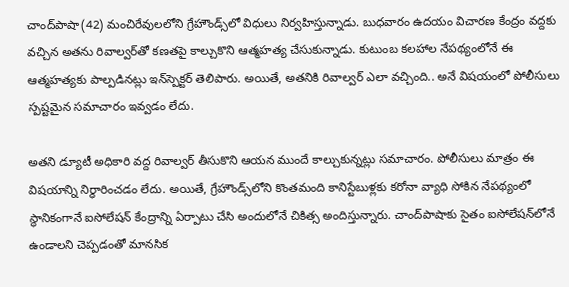చాంద్‌పాషా(42) మంచిరేవులలోని గ్రేహౌండ్స్‌లో విధులు నిర్వహిస్తున్నాడు. బుధవారం ఉదయం విచారణ కేంద్రం వద్దకు వచ్చిన అతను రివాల్వర్‌తో కణతపై కాల్చుకొని ఆత్మహత్య చేసుకున్నాడు. కుటుంబ కలహాల నేపథ్యంలోనే ఈ ఆత్మహత్యకు పాల్పడినట్లు ఇన్‌స్పెక్టర్‌ తెలిపారు. అయితే, అతనికి రివాల్వర్‌ ఎలా వచ్చింది.. అనే విషయంలో పోలీసులు స్పష్టమైన సమాచారం ఇవ్వడం లేదు.

అతని డ్యూటీ అధికారి వద్ద రివాల్వర్‌ తీసుకొని ఆయన ముందే కాల్చుకున్నట్లు సమాచారం. పోలీసులు మాత్రం ఈ విషయాన్ని నిర్ధారించడం లేదు. అయితే, గ్రేహౌండ్స్‌లోని కొంతమంది కానిస్టేబుళ్లకు కరోనా వ్యాధి సోకిన నేపథ్యంలో స్థానికంగానే ఐసోలేషన్‌ కేంద్రాన్ని ఏర్పాటు చేసి అందులోనే చికిత్స అందిస్తున్నారు. చాంద్‌పాషాకు సైతం ఐసోలేషన్‌లోనే ఉండాలని చెప్పడంతో మానసిక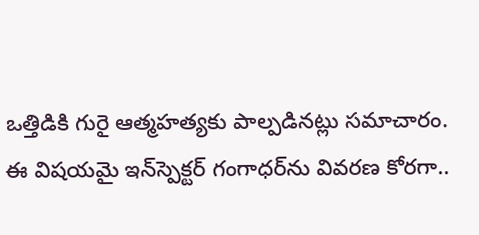ఒత్తిడికి గురై ఆత్మహత్యకు పాల్పడినట్లు సమాచారం. ఈ విషయమై ఇన్‌స్పెక్టర్‌ గంగాధర్‌ను వివరణ కోరగా..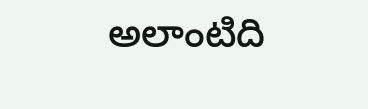అలాంటిది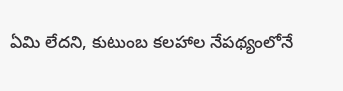ఏమి లేదని, కుటుంబ కలహాల నేపథ్యంలోనే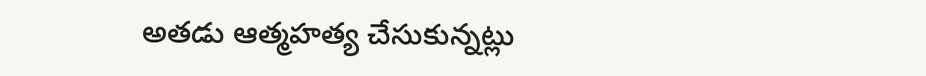అతడు ఆత్మహత్య చేసుకున్నట్లు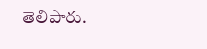తెలిపారు.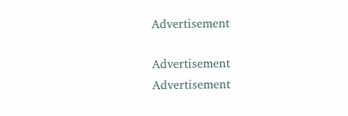Advertisement

Advertisement
Advertisement